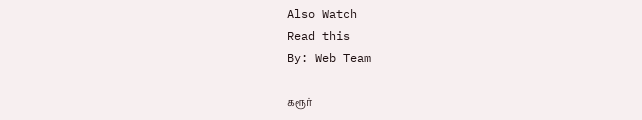Also Watch
Read this
By: Web Team

கரூர்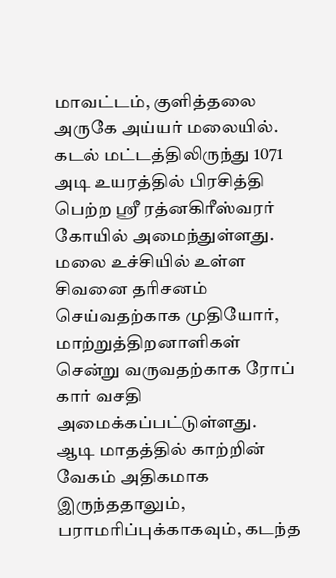மாவட்டம், குளித்தலை அருகே அய்யர் மலையில். கடல் மட்டத்திலிருந்து 1071 அடி உயரத்தில் பிரசித்தி பெற்ற ஸ்ரீ ரத்னகிரீஸ்வரர் கோயில் அமைந்துள்ளது. மலை உச்சியில் உள்ள சிவனை தரிசனம் செய்வதற்காக முதியோர், மாற்றுத்திறனாளிகள் சென்று வருவதற்காக ரோப் கார் வசதி அமைக்கப்பட்டுள்ளது.
ஆடி மாதத்தில் காற்றின் வேகம் அதிகமாக இருந்ததாலும், பராமரிப்புக்காகவும், கடந்த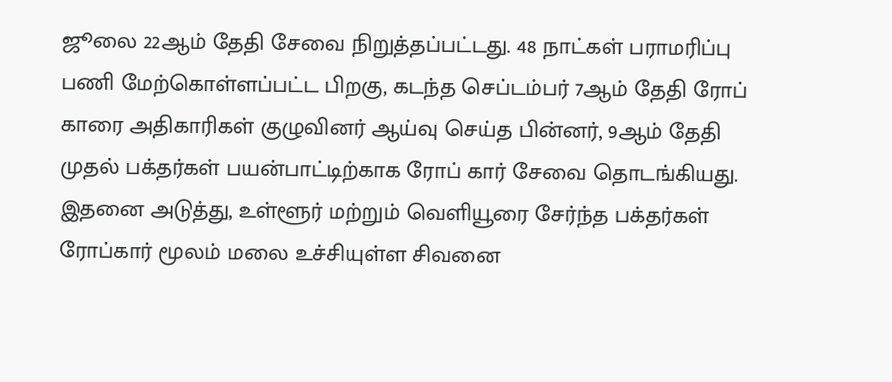ஜூலை 22ஆம் தேதி சேவை நிறுத்தப்பட்டது. 48 நாட்கள் பராமரிப்பு பணி மேற்கொள்ளப்பட்ட பிறகு, கடந்த செப்டம்பர் 7ஆம் தேதி ரோப் காரை அதிகாரிகள் குழுவினர் ஆய்வு செய்த பின்னர், 9ஆம் தேதி முதல் பக்தர்கள் பயன்பாட்டிற்காக ரோப் கார் சேவை தொடங்கியது. இதனை அடுத்து, உள்ளூர் மற்றும் வெளியூரை சேர்ந்த பக்தர்கள் ரோப்கார் மூலம் மலை உச்சியுள்ள சிவனை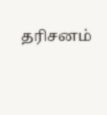தரிசனம்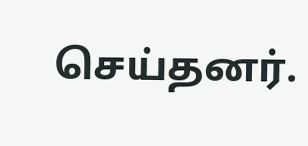செய்தனர்.